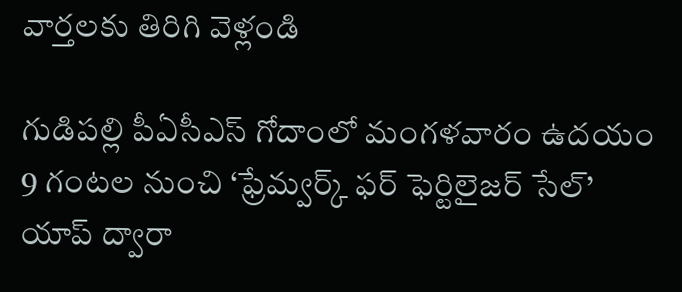వార్తలకు తిరిగి వెళ్లండి

గుడిపల్లి పీఏసీఎస్ గోదాంలో మంగళవారం ఉదయం 9 గంటల నుంచి ‘ఫ్రేమ్వర్క్ ఫర్ ఫెర్టిలైజర్ సేల్’ యాప్ ద్వారా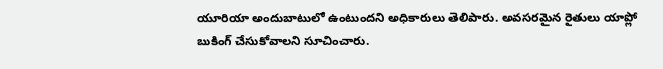యూరియా అందుబాటులో ఉంటుందని అధికారులు తెలిపారు. అవసరమైన రైతులు యాప్లో బుకింగ్ చేసుకోవాలని సూచించారు.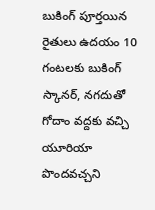బుకింగ్ పూర్తయిన రైతులు ఉదయం 10 గంటలకు బుకింగ్ స్కానర్, నగదుతో గోదాం వద్దకు వచ్చి యూరియా పొందవచ్చని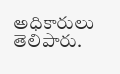అధికారులు తెలిపారు.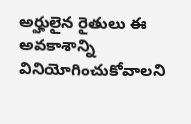అర్హులైన రైతులు ఈ అవకాశాన్ని వినియోగించుకోవాలని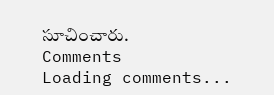సూచించారు.
Comments
Loading comments...